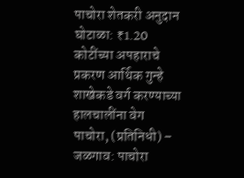पाचोरा शेतकरी अनुदान घोटाळा: ₹1.20 कोटींच्या अपहाराचे प्रकरण आर्थिक गुन्हे शाखेकडे वर्ग करण्याच्या हालचालींना वेग
पाचोरा, (प्रतिनिधी) – जळगाव: पाचोरा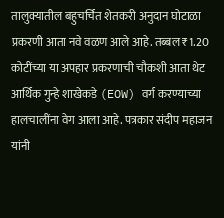तालुक्यातील बहुचर्चित शेतकरी अनुदान घोटाळा प्रकरणी आता नवे वळण आले आहे. तब्बल ₹1.20 कोटींच्या या अपहार प्रकरणाची चौकशी आता थेट आर्थिक गुन्हे शाखेकडे (EOW) वर्ग करण्याच्या हालचालींना वेग आला आहे. पत्रकार संदीप महाजन यांनी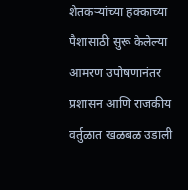शेतकऱ्यांच्या हक्काच्या पैशासाठी सुरू केलेल्या आमरण उपोषणानंतर प्रशासन आणि राजकीय वर्तुळात खळबळ उडाली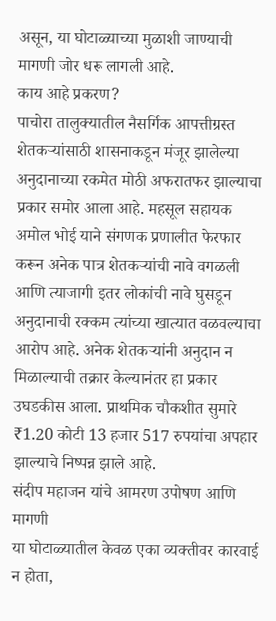असून, या घोटाळ्याच्या मुळाशी जाण्याची मागणी जोर धरू लागली आहे.
काय आहे प्रकरण?
पाचोरा तालुक्यातील नैसर्गिक आपत्तीग्रस्त शेतकऱ्यांसाठी शासनाकडून मंजूर झालेल्या अनुदानाच्या रकमेत मोठी अफरातफर झाल्याचा प्रकार समोर आला आहे. महसूल सहायक अमोल भोई याने संगणक प्रणालीत फेरफार करून अनेक पात्र शेतकऱ्यांची नावे वगळली आणि त्याजागी इतर लोकांची नावे घुसडून अनुदानाची रक्कम त्यांच्या खात्यात वळवल्याचा आरोप आहे. अनेक शेतकऱ्यांनी अनुदान न मिळाल्याची तक्रार केल्यानंतर हा प्रकार उघडकीस आला. प्राथमिक चौकशीत सुमारे ₹1.20 कोटी 13 हजार 517 रुपयांचा अपहार झाल्याचे निष्पन्न झाले आहे.
संदीप महाजन यांचे आमरण उपोषण आणि मागणी
या घोटाळ्यातील केवळ एका व्यक्तीवर कारवाई न होता,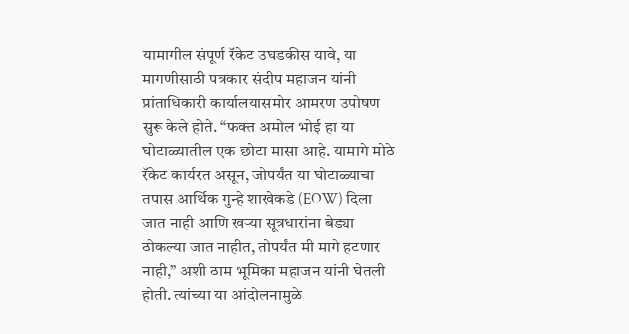यामागील संपूर्ण रॅकेट उघडकीस यावे, या मागणीसाठी पत्रकार संदीप महाजन यांनी प्रांताधिकारी कार्यालयासमोर आमरण उपोषण सुरू केले होते. “फक्त अमोल भोई हा या घोटाळ्यातील एक छोटा मासा आहे. यामागे मोठे रॅकेट कार्यरत असून, जोपर्यंत या घोटाळ्याचा तपास आर्थिक गुन्हे शाखेकडे (EOW) दिला जात नाही आणि खऱ्या सूत्रधारांना बेड्या ठोकल्या जात नाहीत, तोपर्यंत मी मागे हटणार नाही,” अशी ठाम भूमिका महाजन यांनी घेतली होती. त्यांच्या या आंदोलनामुळे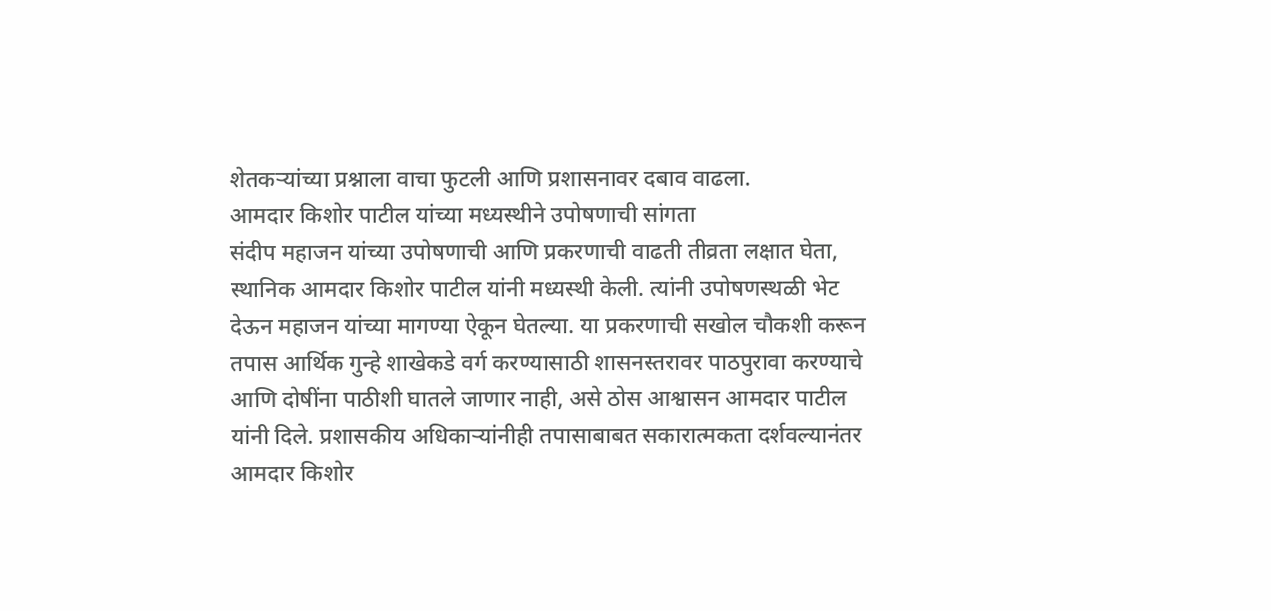शेतकऱ्यांच्या प्रश्नाला वाचा फुटली आणि प्रशासनावर दबाव वाढला.
आमदार किशोर पाटील यांच्या मध्यस्थीने उपोषणाची सांगता
संदीप महाजन यांच्या उपोषणाची आणि प्रकरणाची वाढती तीव्रता लक्षात घेता, स्थानिक आमदार किशोर पाटील यांनी मध्यस्थी केली. त्यांनी उपोषणस्थळी भेट देऊन महाजन यांच्या मागण्या ऐकून घेतल्या. या प्रकरणाची सखोल चौकशी करून तपास आर्थिक गुन्हे शाखेकडे वर्ग करण्यासाठी शासनस्तरावर पाठपुरावा करण्याचे आणि दोषींना पाठीशी घातले जाणार नाही, असे ठोस आश्वासन आमदार पाटील यांनी दिले. प्रशासकीय अधिकाऱ्यांनीही तपासाबाबत सकारात्मकता दर्शवल्यानंतर आमदार किशोर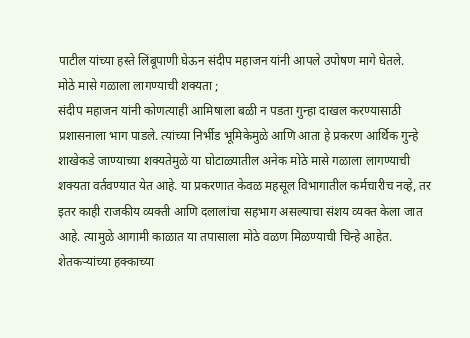पाटील यांच्या हस्ते लिंबूपाणी घेऊन संदीप महाजन यांनी आपले उपोषण मागे घेतले.
मोठे मासे गळाला लागण्याची शक्यता ;
संदीप महाजन यांनी कोणत्याही आमिषाला बळी न पडता गुन्हा दाखल करण्यासाठी प्रशासनाला भाग पाडले. त्यांच्या निर्भीड भूमिकेमुळे आणि आता हे प्रकरण आर्थिक गुन्हे शाखेकडे जाण्याच्या शक्यतेमुळे या घोटाळ्यातील अनेक मोठे मासे गळाला लागण्याची शक्यता वर्तवण्यात येत आहे. या प्रकरणात केवळ महसूल विभागातील कर्मचारीच नव्हे, तर इतर काही राजकीय व्यक्ती आणि दलालांचा सहभाग असल्याचा संशय व्यक्त केला जात आहे. त्यामुळे आगामी काळात या तपासाला मोठे वळण मिळण्याची चिन्हे आहेत. शेतकऱ्यांच्या हक्काच्या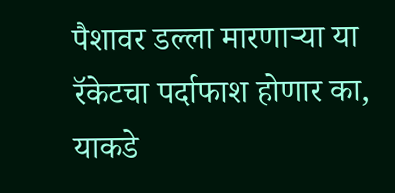पैशावर डल्ला मारणाऱ्या या रॅकेटचा पर्दाफाश होणार का, याकडे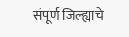संपूर्ण जिल्ह्याचे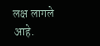लक्ष लागले आहे.